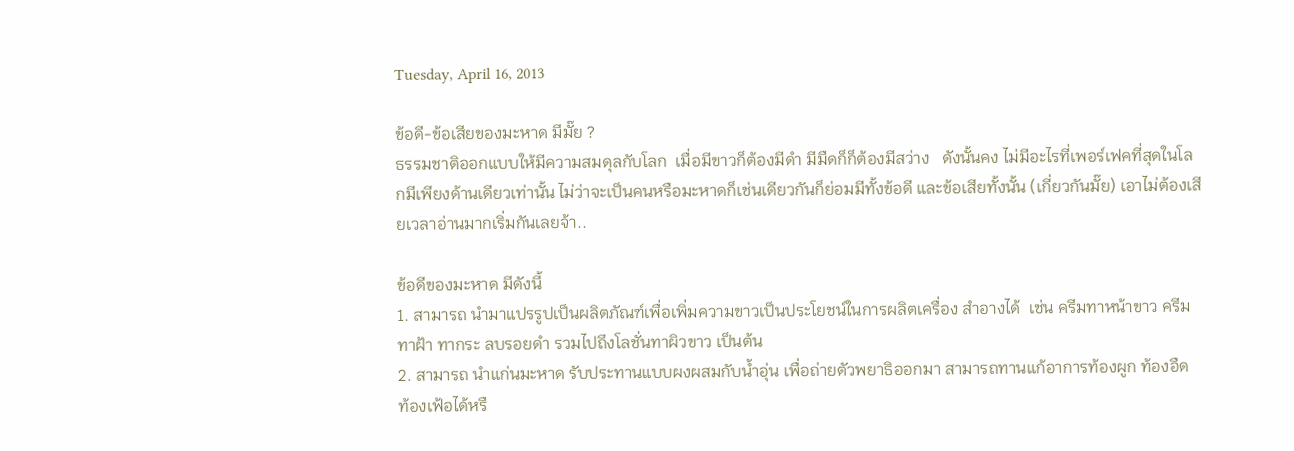Tuesday, April 16, 2013

ข้อดี-ข้อเสียของมะหาด มีมั๊ย ?
ธรรมชาติออกแบบให้มีความสมดุลกับโลก  เมื่อมีขาวก็ต้องมีดำ มีมืดก็ก็ต้องมีสว่าง   ดังนั้นคง ไม่มีอะไรที่เพอร์เฟคที่สุดในโลกมีเพียงด้านเดียวเท่านั้น ไม่ว่าจะเป็นคนหรือมะหาดก็เช่นเดียวกันก็ย่อมมีทั้งข้อดี และข้อเสียทั้งนั้น (เกี่ยวกันมั๊ย) เอาไม่ต้องเสียเวลาอ่านมากเริ่มกันเลยจ้า..

ข้อดีของมะหาด มีดังนี้
1. สามารถ นำมาแปรรูปเป็นผลิตภัณฑ์เพื่อเพิ่มความขาวเป็นประโยชน์ในการผลิตเครื่อง สำอางได้  เช่น ครีมทาหน้าขาว ครีมทาฝ้า ทากระ ลบรอยดำ รวมไปถึงโลชั่นทาผิวขาว เป็นต้น
2. สามารถ นำแก่นมะหาด รับประทานแบบผงผสมกับน้ำอุ่น เพื่อถ่ายตัวพยาธิออกมา สามารถทานแก้อาการท้องผูก ท้องอืด ท้องเฟ้อได้หรื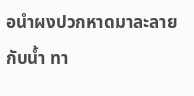อนำผงปวกหาดมาละลายกับน้ำ ทา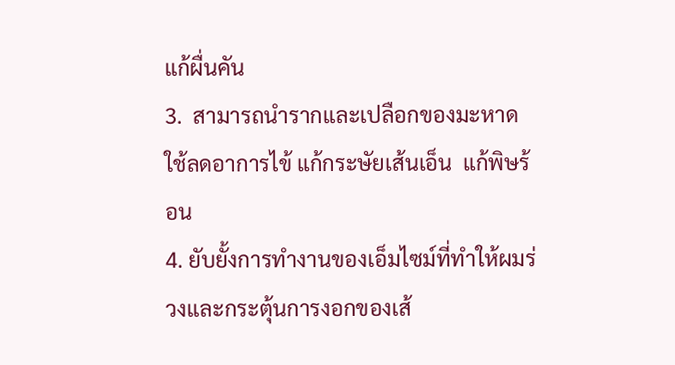แก้ผื่นคัน
3.  สามารถนำรากและเปลือกของมะหาด ใช้ลดอาการไข้ แก้กระษัยเส้นเอ็น  แก้พิษร้อน
4. ยับยั้งการทำงานของเอ็มไซม์ที่ทำให้ผมร่วงและกระตุ้นการงอกของเส้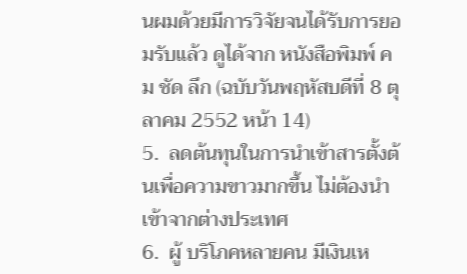นผมด้วยมีการวิจัยจนได้รับการยอมรับแล้ว ดูได้จาก หนังสือพิมพ์ คม ชัด ลึก (ฉบับวันพฤหัสบดีที่ 8 ตุลาคม 2552 หน้า 14)
5.  ลดต้นทุนในการนำเข้าสารตั้งต้นเพื่อความขาวมากขึ้น ไม่ต้องนำเข้าจากต่างประเทศ
6.  ผู้ บริโภคหลายคน มีเงินเห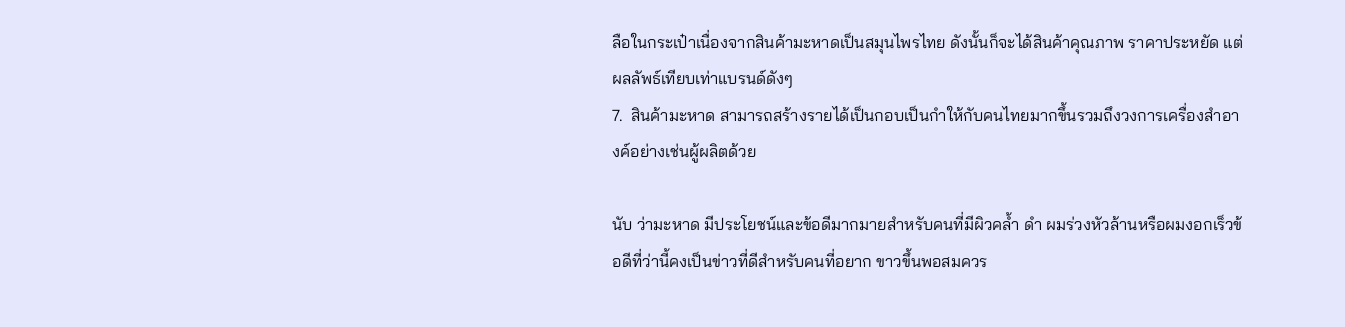ลือในกระเป๋าเนื่องจากสินค้ามะหาดเป็นสมุนไพรไทย ดังนั้นก็จะได้สินค้าคุณภาพ ราคาประหยัด แต่ผลลัพธ์เทียบเท่าแบรนด์ดังๆ
7.  สินค้ามะหาด สามารถสร้างรายได้เป็นกอบเป็นกำให้กับคนไทยมากขึ้นรวมถึงวงการเครื่องสำอางค์อย่างเช่นผู้ผลิตด้วย

นับ ว่ามะหาด มีประโยชน์และข้อดีมากมายสำหรับคนที่มีผิวคล้ำ ดำ ผมร่วงหัวล้านหรือผมงอกเร็วข้อดีที่ว่านี้คงเป็นข่าวที่ดีสำหรับคนที่อยาก ขาวขึ้นพอสมควร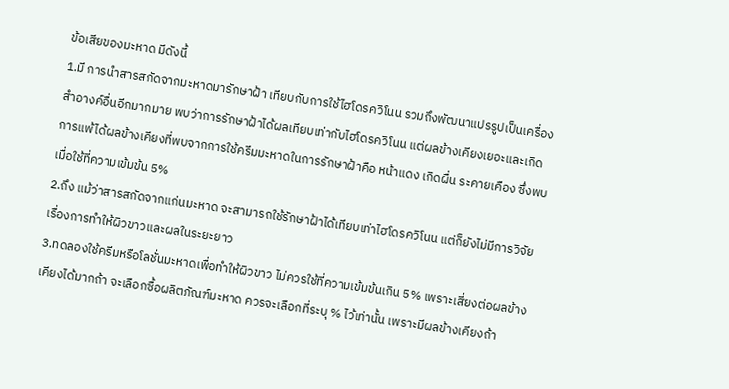ข้อเสียของมะหาด มีดังนี้
1.มี การนำสารสกัดจากมะหาดมารักษาฝ้า เทียบกับการใช้ไฮโดรควิโนน รวมถึงพัฒนาแปรรูปเป็นเครื่องสำอางค์อื่นอีกมากมาย พบว่าการรักษาฝ้าได้ผลเทียบเท่ากับไฮโดรควิโนน แต่ผลข้างเคียงเยอะและเกิดการแพ้ได้ผลข้างเคียงที่พบจากการใช้ครีมมะหาดในการรักษาฝ้าคือ หน้าแดง เกิดผื่น ระคายเคือง ซึ่งพบเมื่อใช้ที่ความเข้มข้น 5%
2.ถึง แม้ว่าสารสกัดจากแก่นมะหาด จะสามารถใช้รักษาฝ้าได้เทียบเท่าไฮโดรควิโนน แต่ก็ยังไม่มีการวิจัยเรื่องการทำให้ผิวขาวและผลในระยะยาว
3.ทดลองใช้ครีมหรือโลชั่นมะหาดเพื่อทำให้ผิวขาว ไม่ควรใช้ที่ความเข้มข้นเกิน 5% เพราะเสี่ยงต่อผลข้างเคียงได้มากถ้า จะเลือกซื้อผลิตภัณฑ์มะหาด ควรจะเลือกที่ระบุ % ไว้เท่านั้น เพราะมีผลข้างเคียงถ้า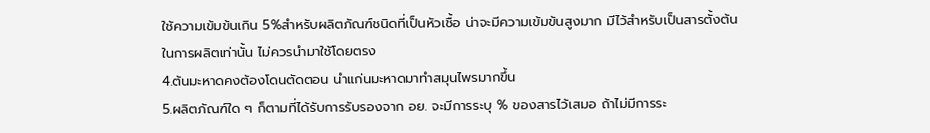ใช้ความเข้มข้นเกิน 5%สำหรับผลิตภัณฑ์ชนิดที่เป็นหัวเชื้อ น่าจะมีความเข้มข้นสูงมาก มีไว้สำหรับเป็นสารตั้งต้นในการผลิตเท่านั้น ไม่ควรนำมาใช้โดยตรง
4.ต้นมะหาดคงต้องโดนตัดตอน นำแก่นมะหาดมาทำสมุนไพรมากขึ้น
5.ผลิตภัณฑ์ใด ๆ ก็ตามที่ได้รับการรับรองจาก อย. จะมีการระบุ % ของสารไว้เสมอ ถ้าไม่มีการระ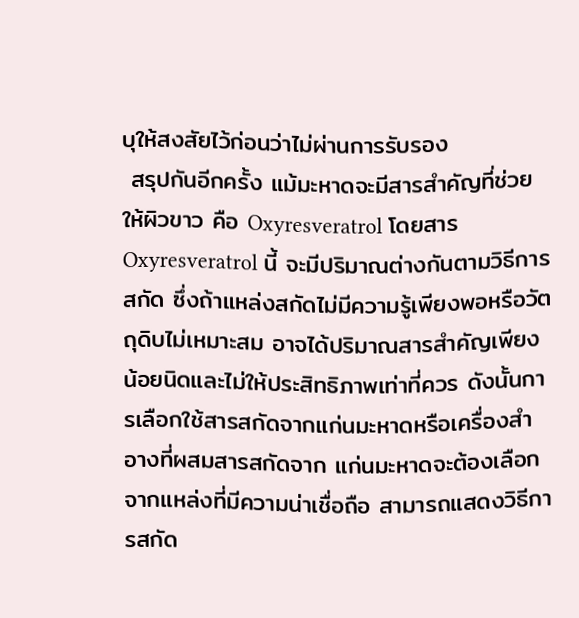บุให้สงสัยไว้ก่อนว่าไม่ผ่านการรับรอง
 สรุปกันอีกครั้ง แม้มะหาดจะมีสารสำคัญที่ช่วยให้ผิวขาว คือ Oxyresveratrol โดยสาร Oxyresveratrol นี้ จะมีปริมาณต่างกันตามวิธีการสกัด ซึ่งถ้าแหล่งสกัดไม่มีความรู้เพียงพอหรือวัตถุดิบไม่เหมาะสม อาจได้ปริมาณสารสำคัญเพียงน้อยนิดและไม่ให้ประสิทธิภาพเท่าที่ควร ดังนั้นการเลือกใช้สารสกัดจากแก่นมะหาดหรือเครื่องสำอางที่ผสมสารสกัดจาก แก่นมะหาดจะต้องเลือกจากแหล่งที่มีความน่าเชื่อถือ สามารถแสดงวิธีการสกัด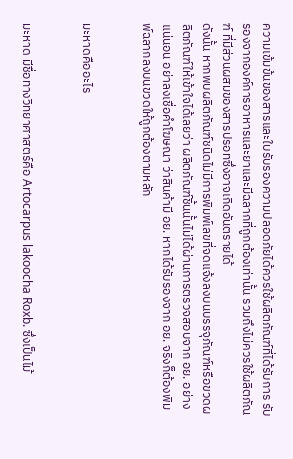ความเข้มข้นของสารและใบรับรองความปลอดภัยได้ควรใช้ผลิตภัณฑ์ที่ได้รับการ รับรองจากองค์การอาหารและยาและมีฉลากที่ถูกต้องเท่านั้น รวมถึงไม่ควรใช้ผลิตภัณฑ์ ที่มีส่วนผสมของสารปรอทซึ่งอาจเกิดอันตรายได้
ดังนั้น หากพบผลิตภัณฑ์ชนิดไม่มีการพิมพ์เลขที่จดแจ้งลงบนบรรจุภัณฑ์หรือขวดผลิตภัณฑ์ให้เข้าใจได้เลยว่า ผลิตภัณฑ์ชิ้นนั้นไม่ได้ผ่านการตรวจสอบจาก อย. อย่างแน่นอน อย่าลงเชื่อคำโฆษณา ว่าสินค้ามี อย. หากได้รับรองจาก อย. จริงก็ต้องพิมพ์ฉลากลงบนขวดให้ถูกต้องตามหลัก


มะหาดคืออะไร


มะหาด มีชื่อทางวิทยาศาสตร์คือ Artocarpus lakoocha Roxb. ซึ่งเป็นไม้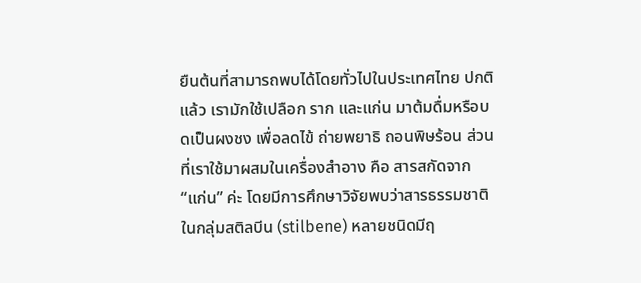ยืนต้นที่สามารถพบได้โดยทั่วไปในประเทศไทย ปกติแล้ว เรามักใช้เปลือก ราก และแก่น มาต้มดื่มหรือบดเป็นผงชง เพื่อลดไข้ ถ่ายพยาธิ ถอนพิษร้อน ส่วนที่เราใช้มาผสมในเครื่องสำอาง คือ สารสกัดจาก “แก่น” ค่ะ โดยมีการศึกษาวิจัยพบว่าสารธรรมชาติในกลุ่มสติลบีน (stilbene) หลายชนิดมีฤ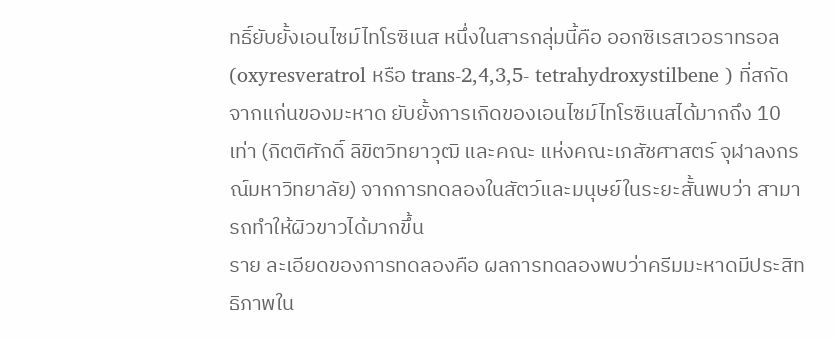ทธิ์ยับยั้งเอนไซม์ไทโรซิเนส หนึ่งในสารกลุ่มนี้คือ ออกซิเรสเวอราทรอล (oxyresveratrol หรือ trans-2,4,3,5- tetrahydroxystilbene ) ที่สกัดจากแก่นของมะหาด ยับยั้งการเกิดของเอนไซม์ไทโรซิเนสได้มากถึง 10 เท่า (กิตติศักดิ์ ลิขิตวิทยาวุฒิ และคณะ แห่งคณะเภสัชศาสตร์ จุฬาลงกรณ์มหาวิทยาลัย) จากการทดลองในสัตว์และมนุษย์ในระยะสั้นพบว่า สามารถทำให้ผิวขาวได้มากขึ้น
ราย ละเอียดของการทดลองคือ ผลการทดลองพบว่าครีมมะหาดมีประสิทธิภาพใน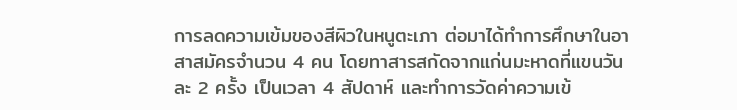การลดความเข้มของสีผิวในหนูตะเภา ต่อมาได้ทำการศึกษาในอาสาสมัครจำนวน 4 คน โดยทาสารสกัดจากแก่นมะหาดที่แขนวันละ 2 ครั้ง เป็นเวลา 4 สัปดาห์ และทำการวัดค่าความเข้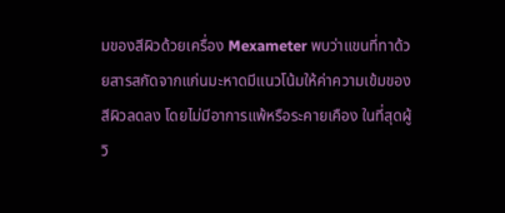มของสีผิวด้วยเครื่อง Mexameter พบว่าแขนที่ทาด้วยสารสกัดจากแก่นมะหาดมีแนวโน้มให้ค่าความเข้มของสีผิวลดลง โดยไม่มีอาการแพ้หรือระคายเคือง ในที่สุดผู้วิ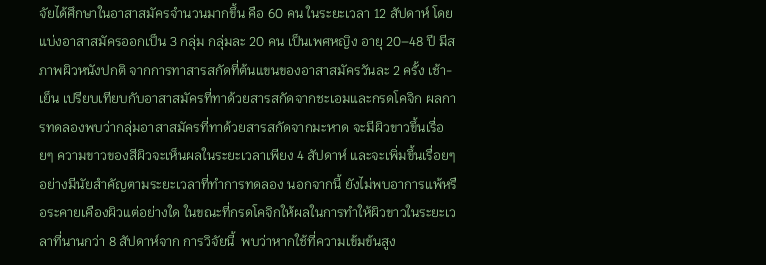จัยได้ศึกษาในอาสาสมัครจำนวนมากขึ้น คือ 60 คน ในระยะเวลา 12 สัปดาห์ โดยแบ่งอาสาสมัครออกเป็น 3 กลุ่ม กลุ่มละ 20 คน เป็นเพศหญิง อายุ 20–48 ปี มีสภาพผิวหนังปกติ จากการทาสารสกัดที่ต้นแขนของอาสาสมัครวันละ 2 ครั้ง เช้า-เย็น เปรียบเทียบกับอาสาสมัครที่ทาด้วยสารสกัดจากชะเอมและกรดโคจิก ผลการทดลองพบว่ากลุ่มอาสาสมัครที่ทาด้วยสารสกัดจากมะหาด จะมีผิวขาวขึ้นเรื่อยๆ ความขาวของสีผิวจะเห็นผลในระยะเวลาเพียง 4 สัปดาห์ และจะเพิ่มขึ้นเรื่อยๆ อย่างมีนัยสำคัญตามระยะเวลาที่ทำการทดลอง นอกจากนี้ ยังไม่พบอาการแพ้หรือระคายเคืองผิวแต่อย่างใด ในขณะที่กรดโคจิกให้ผลในการทำให้ผิวขาวในระยะเวลาที่นานกว่า 8 สัปดาห์จาก การวิจัยนี้  พบว่าหากใช้ที่ความเข้มข้นสูง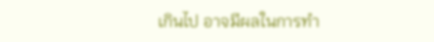เกินไป อาจมีผลในการทำ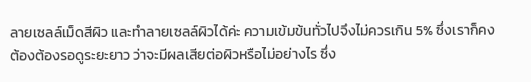ลายเซลล์เม็ดสีผิว และทำลายเซลล์ผิวได้ค่ะ ความเข้มข้นทั่วไปจึงไม่ควรเกิน 5% ซึ่งเราก็คงต้องต้องรอดูระยะยาว ว่าจะมีผลเสียต่อผิวหรือไม่อย่างไร ซึ่ง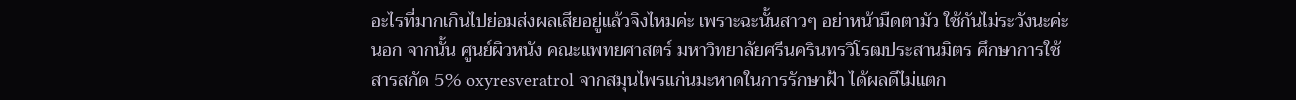อะไรที่มากเกินไปย่อมส่งผลเสียอยู่แล้วจิงไหมค่ะ เพราะฉะนั้นสาวๆ อย่าหน้ามืดตามัว ใช้กันไม่ระวังนะค่ะนอก จากนั้น ศูนย์ผิวหนัง คณะแพทยศาสตร์ มหาวิทยาลัยศรีนครินทรวิโรฒประสานมิตร ศึกษาการใช้สารสกัด 5% oxyresveratrol จากสมุนไพรแก่นมะหาดในการรักษาฝ้า ได้ผลดีไม่แตก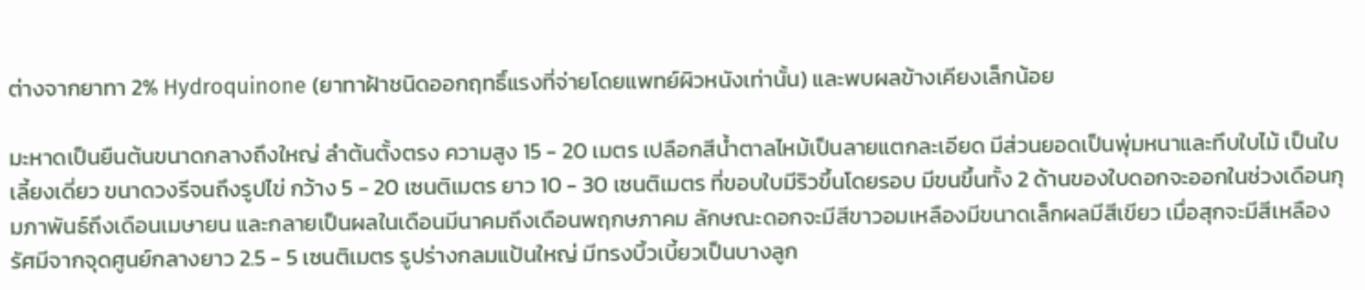ต่างจากยาทา 2% Hydroquinone (ยาทาฝ้าชนิดออกฤทธิ์แรงที่จ่ายโดยแพทย์ผิวหนังเท่านั้น) และพบผลข้างเคียงเล็กน้อย

มะหาดเป็นยืนต้นขนาดกลางถึงใหญ่ ลำต้นตั้งตรง ความสูง 15 - 20 เมตร เปลือกสีน้ำตาลไหม้เป็นลายแตกละเอียด มีส่วนยอดเป็นพุ่มหนาและทึบใบไม้ เป็นใบเลี้ยงเดี่ยว ขนาดวงรีจนถึงรูปไข่ กว้าง 5 - 20 เซนติเมตร ยาว 10 - 30 เซนติเมตร ที่ขอบใบมีริวขึ้นโดยรอบ มีขนขึ้นทั้ง 2 ด้านของใบดอกจะออกในช่วงเดือนกุมภาพันธ์ถึงเดือนเมษายน และกลายเป็นผลในเดือนมีนาคมถึงเดือนพฤกษภาคม ลักษณะดอกจะมีสีขาวอมเหลืองมีขนาดเล็กผลมีสีเขียว เมื่อสุกจะมีสีเหลือง รัศมีจากจุดศูนย์กลางยาว 2.5 - 5 เซนติเมตร รูปร่างกลมแป้นใหญ่ มีทรงบิ้วเบี้ยวเป็นบางลูก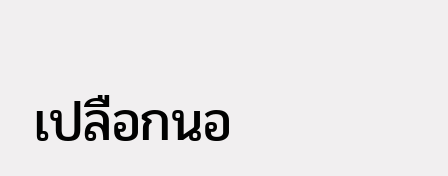เปลือกนอ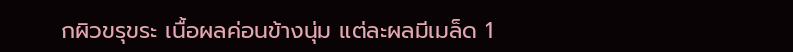กผิวขรุขระ เนื้อผลค่อนข้างนุ่ม แต่ละผลมีเมล็ด 1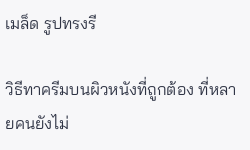เมล็ด รูปทรงรี

วิธีทาครีมบนผิวหนังที่ถูกต้อง ที่หลายคนยังไม่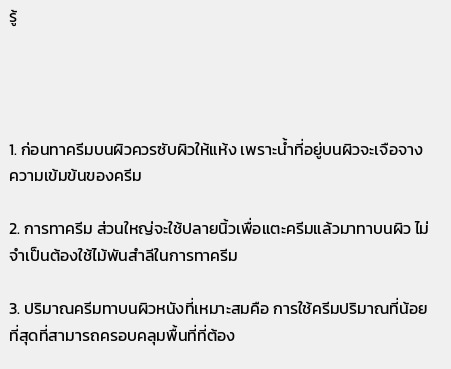รู้




1. ก่อนทาครีมบนผิวควรซับผิวให้แห้ง เพราะน้ำที่อยู่บนผิวจะเจือจางความเข้มข้นของครีม

2. การทาครีม ส่วนใหญ่จะใช้ปลายนิ้วเพื่อแตะครีมแล้วมาทาบนผิว ไม่จำเป็นต้องใช้ไม้พันสำลีในการทาครีม

3. ปริมาณครีมทาบนผิวหนังที่เหมาะสมคือ การใช้ครีมปริมาณที่น้อยที่สุดที่สามารถครอบคลุมพื้นที่ที่ต้อง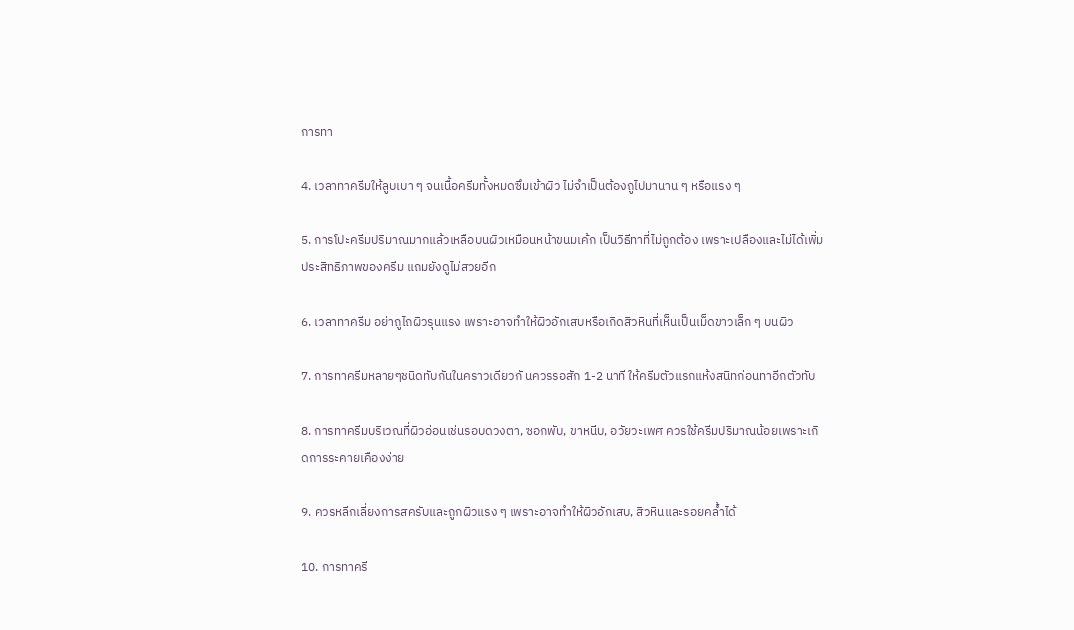การทา

4. เวลาทาครีมให้ลูบเบา ๆ จนเนื้อครีมทั้งหมดซึมเข้าผิว ไม่จำเป็นต้องถูไปมานาน ๆ หรือแรง ๆ

5. การโปะครีมปริมาณมากแล้วเหลือบนผิวเหมือนหน้าขนมเค้ก เป็นวิธีทาที่ไม่ถูกต้อง เพราะเปลืองและไม่ได้เพิ่มประสิทธิภาพของครีม แถมยังดูไม่สวยอีก

6. เวลาทาครีม อย่าถูไถผิวรุนแรง เพราะอาจทำให้ผิวอักเสบหรือเกิดสิวหินที่เห็นเป็นเม็ดขาวเล็ก ๆ บนผิว

7. การทาครีมหลายๆชนิดทับกันในคราวเดียวกั นควรรอสัก 1-2 นาที ให้ครีมตัวแรกแห้งสนิทก่อนทาอีกตัวทับ

8. การทาครีมบริเวณที่ผิวอ่อนเช่นรอบดวงตา, ซอกพับ, ขาหนีบ, อวัยวะเพศ ควรใช้ครีมปริมาณน้อยเพราะเกิดการระคายเคืองง่าย

9. ควรหลีกเลี่ยงการสครับและถูกผิวแรง ๆ เพราะอาจทำให้ผิวอักเสบ, สิวหินและรอยคล้ำได้

10. การทาครี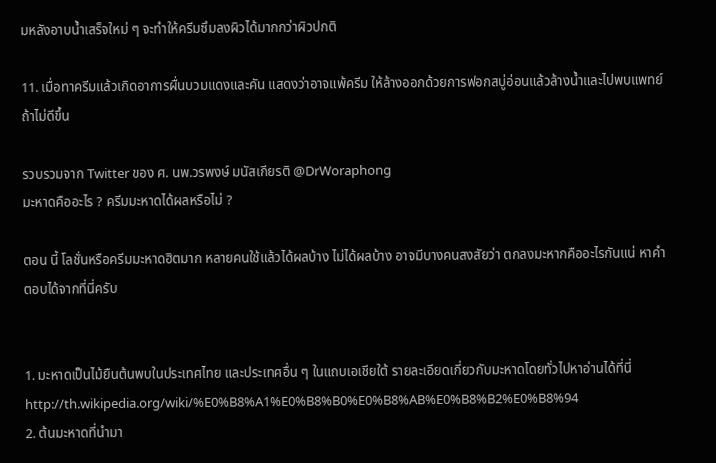มหลังอาบน้ำเสร็จใหม่ ๆ จะทำให้ครีมซึมลงผิวได้มากกว่าผิวปกติ

11. เมื่อทาครีมแล้วเกิดอาการผื่นบวมแดงและคัน แสดงว่าอาจแพ้ครีม ให้ล้างออกด้วยการฟอกสบู่อ่อนแล้วล้างน้ำและไปพบแพทย์ถ้าไม่ดีขึ้น

รวบรวมจาก Twitter ของ ศ. นพ.วรพงษ์ มนัสเกียรติ @DrWoraphong
มะหาดคืออะไร ? ครีมมะหาดได้ผลหรือไม่ ?

ตอน นี้ โลชั่นหรือครีมมะหาดฮิตมาก หลายคนใช้แล้วได้ผลบ้าง ไม่ได้ผลบ้าง อาจมีบางคนสงสัยว่า ตกลงมะหากคืออะไรกันแน่ หาคำตอบได้จากที่นี่ครับ


1. มะหาดเป็นไม้ยืนต้นพบในประเทศไทย และประเทศอื่น ๆ ในแถบเอเชียใต้ รายละเอียดเกี่ยวกับมะหาดโดยทั่วไปหาอ่านได้ที่นี่ http://th.wikipedia.org/wiki/%E0%B8%A1%E0%B8%B0%E0%B8%AB%E0%B8%B2%E0%B8%94
2. ต้นมะหาดที่นำมา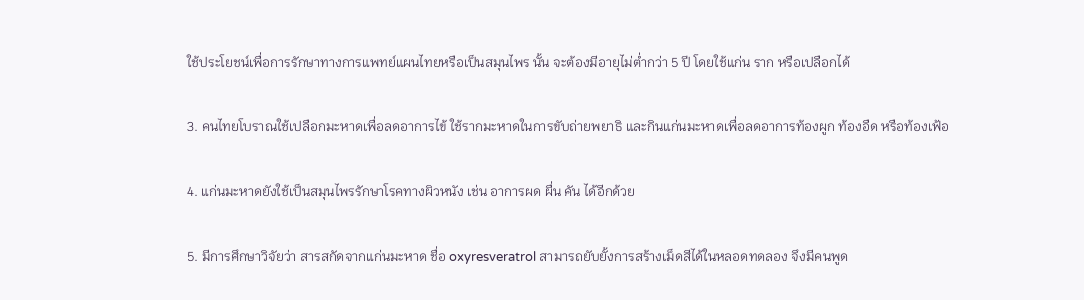ใช้ประโยชน์เพื่อการรักษาทางการแพทย์แผนไทยหรือเป็นสมุนไพร นั้น จะต้องมีอายุไม่ต่ำกว่า 5 ปี โดยใช้แก่น ราก หรือเปลือกได้

3. คนไทยโบราณใช้เปลือกมะหาดเพื่อลดอาการไข้ ใช้รากมะหาดในการขับถ่ายพยาธิ และกินแก่นมะหาดเพื่อลดอาการท้องผูก ท้องอืด หรือท้องเฟ้อ

4. แก่นมะหาดยังใช้เป็นสมุนไพรรักษาโรคทางผิวหนัง เช่น อาการผด ผื่น คัน ได้อีกด้วย

5. มีการศึกษาวิจัยว่า สารสกัดจากแก่นมะหาด ชื่อ oxyresveratrol สามารถยับยั้งการสร้างเม็ดสีได้ในหลอดทดลอง จึงมีคนพูด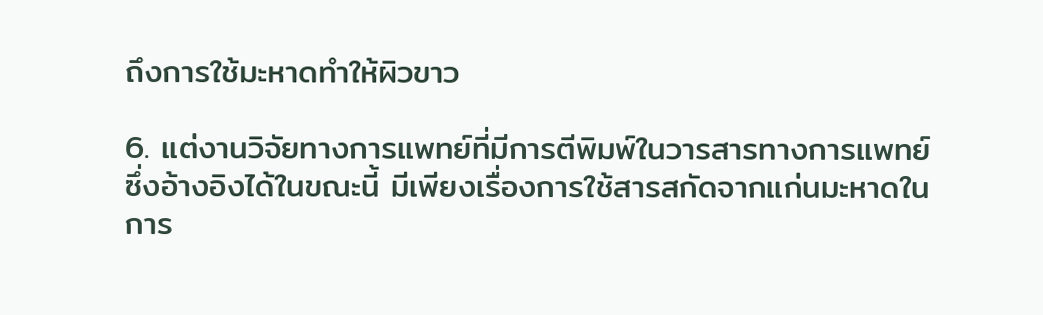ถึงการใช้มะหาดทำให้ผิวขาว

6. แต่งานวิจัยทางการแพทย์ที่มีการตีพิมพ์ในวารสารทางการแพทย์ ซึ่งอ้างอิงได้ในขณะนี้ มีเพียงเรื่องการใช้สารสกัดจากแก่นมะหาดในการ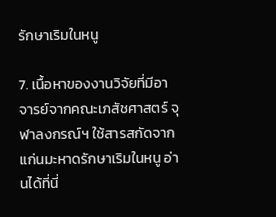รักษาเริมในหนู

7. เนื้อหาของงานวิจัยที่มีอาจารย์จากคณะเภสัชศาสตร์ จุฬาลงกรณ์ฯ ใช้สารสกัดจากแก่นมะหาดรักษาเริมในหนู อ่านได้ที่นี่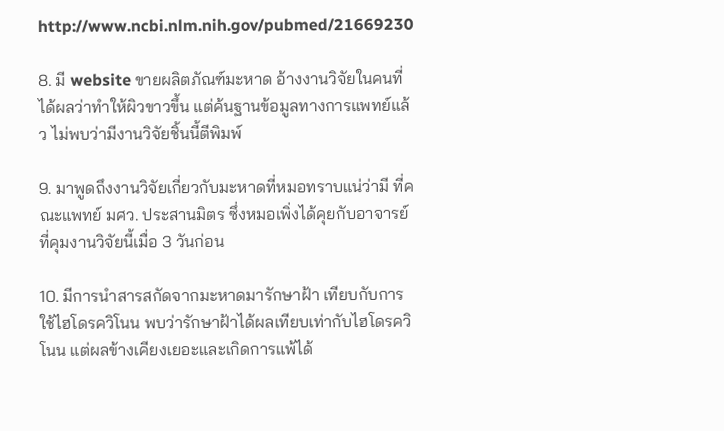http://www.ncbi.nlm.nih.gov/pubmed/21669230

8. มี website ขายผลิตภัณฑ์มะหาด อ้างงานวิจัยในคนที่ได้ผลว่าทำให้ผิวขาวขึ้น แต่ค้นฐานข้อมูลทางการแพทย์แล้ว ไม่พบว่ามีงานวิจัยชิ้นนี้ตีพิมพ์

9. มาพูดถึงงานวิจัยเกี่ยวกับมะหาดที่หมอทราบแน่ว่ามี ที่คณะแพทย์ มศว. ประสานมิตร ซึ่งหมอเพิ่งได้คุยกับอาจารย์ที่คุมงานวิจัยนี้เมื่อ 3 วันก่อน

10. มีการนำสารสกัดจากมะหาดมารักษาฝ้า เทียบกับการใช้ไฮโดรควิโนน พบว่ารักษาฝ้าได้ผลเทียบเท่ากับไฮโดรควิโนน แต่ผลข้างเคียงเยอะและเกิดการแพ้ได้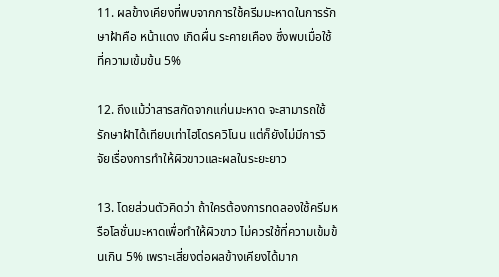11. ผลข้างเคียงที่พบจากการใช้ครีมมะหาดในการรักษาฝ้าคือ หน้าแดง เกิดผื่น ระคายเคือง ซึ่งพบเมื่อใช้ที่ความเข้มข้น 5%

12. ถึงแม้ว่าสารสกัดจากแก่นมะหาด จะสามารถใช้รักษาฝ้าได้เทียบเท่าไฮโดรควิโนน แต่ก็ยังไม่มีการวิจัยเรื่องการทำให้ผิวขาวและผลในระยะยาว

13. โดยส่วนตัวคิดว่า ถ้าใครต้องการทดลองใช้ครีมหรือโลชั่นมะหาดเพื่อทำให้ผิวขาว ไม่ควรใช้ที่ความเข้มข้นเกิน 5% เพราะเสี่ยงต่อผลข้างเคียงได้มาก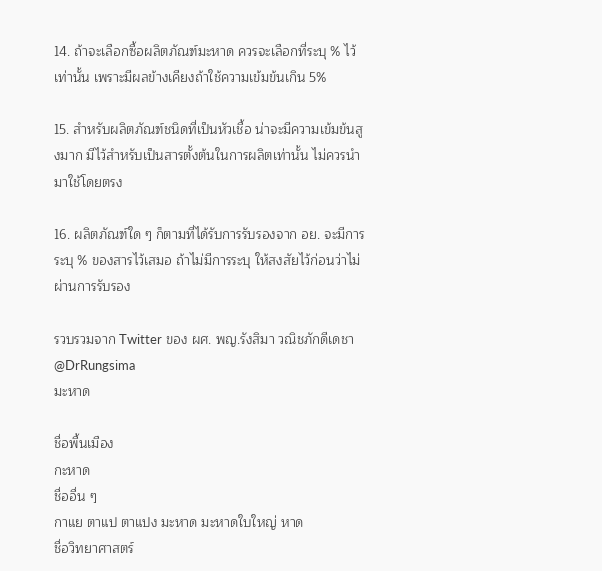14. ถ้าจะเลือกซื้อผลิตภัณฑ์มะหาด ควรจะเลือกที่ระบุ % ไว้เท่านั้น เพราะมีผลข้างเคียงถ้าใช้ความเข้มข้นเกิน 5%

15. สำหรับผลิตภัณฑ์ชนิดที่เป็นหัวเชื้อ น่าจะมีความเข้มข้นสูงมาก มีไว้สำหรับเป็นสารตั้งต้นในการผลิตเท่านั้น ไม่ควรนำมาใช้โดยตรง

16. ผลิตภัณฑ์ใด ๆ ก็ตามที่ได้รับการรับรองจาก อย. จะมีการระบุ % ของสารไว้เสมอ ถ้าไม่มีการระบุ ให้สงสัยไว้ก่อนว่าไม่ผ่านการรับรอง

รวบรวมจาก Twitter ของ ผศ. พญ.รังสิมา วณิชภักดีเดชา @DrRungsima
มะหาด

ชื่อพื้นเมือง
กะหาด
ชื่ออื่น ๆ
กาแย ตาแป ตาแปง มะหาด มะหาดใบใหญ่ หาด
ชื่อวิทยาศาสตร์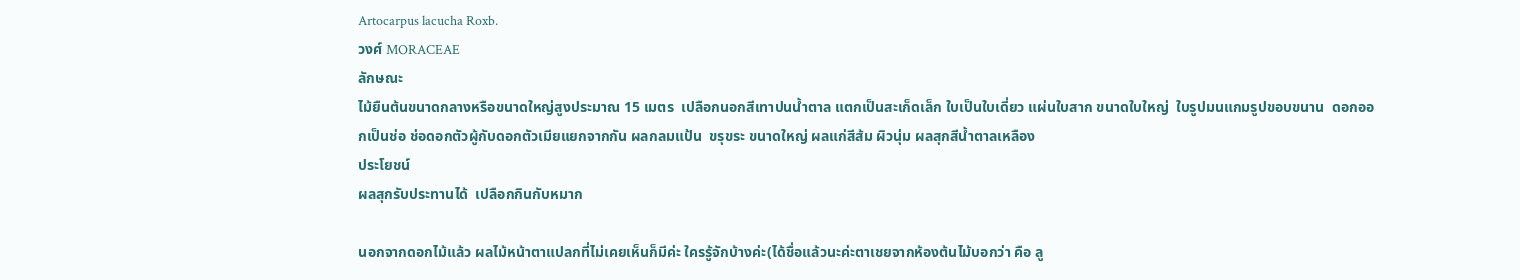Artocarpus lacucha Roxb.
วงศ์ MORACEAE
ลักษณะ
ไม้ยืนต้นขนาดกลางหรือขนาดใหญ่สูงประมาณ 15 เมตร  เปลือกนอกสีเทาปนน้ำตาล แตกเป็นสะเก็ดเล็ก ใบเป็นใบเดี่ยว แผ่นใบสาก ขนาดใบใหญ่  ใบรูปมนแกมรูปขอบขนาน  ดอกออกเป็นช่อ ช่อดอกตัวผู้กับดอกตัวเมียแยกจากกัน ผลกลมแป้น  ขรุขระ ขนาดใหญ่ ผลแก่สีส้ม ผิวนุ่ม ผลสุกสีน้ำตาลเหลือง
ประโยชน์
ผลสุกรับประทานได้  เปลือกกินกับหมาก

นอกจากดอกไม้แล้ว ผลไม้หน้าตาแปลกที่ไม่เคยเห็นก็มีค่ะ ใครรู้จักบ้างค่ะ(ได้ชื่อแล้วนะค่ะตาเชยจากห้องต้นไม้บอกว่า คือ ลู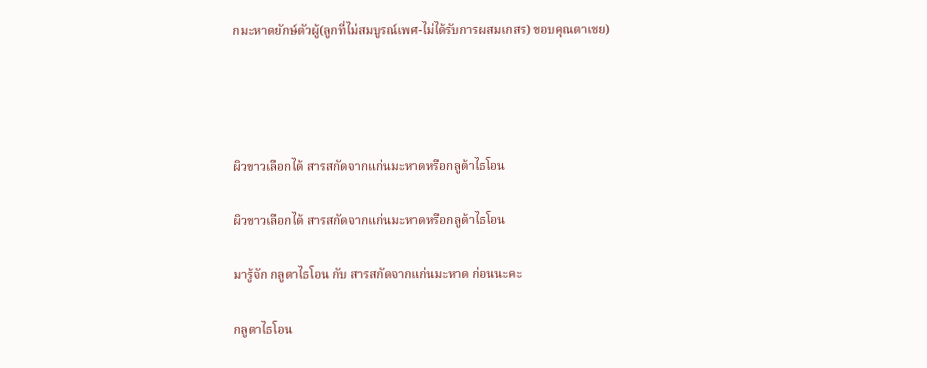กมะหาดยักษ์ตัวผู้(ลูกที่ไม่สมบูรณ์เพศ-ไม่ได้รับการผสมเกสร) ขอบคุณตาเชย)




ผิวขาวเลือกได้ สารสกัดจากแก่นมะหาดหรือกลูต้าไธโอน

ผิวขาวเลือกได้ สารสกัดจากแก่นมะหาดหรือกลูต้าไธโอน

มารู้จัก กลูตาไธโอน กับ สารสกัดจากแก่นมะหาด ก่อนนะคะ

กลูตาไธโอน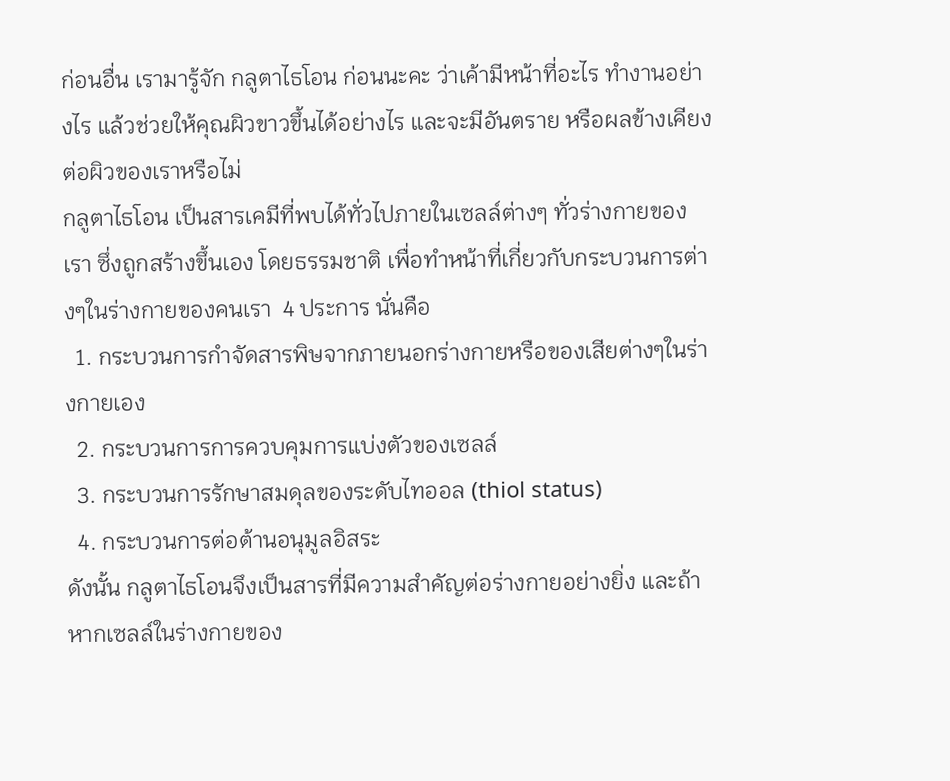ก่อนอื่น เรามารู้จัก กลูตาไธโอน ก่อนนะคะ ว่าเค้ามีหน้าที่อะไร ทำงานอย่างไร แล้วช่วยให้คุณผิวขาวขึ้นได้อย่างไร และจะมีอันตราย หรือผลข้างเคียงต่อผิวของเราหรือไม่
กลูตาไธโอน เป็นสารเคมีที่พบได้ทั่วไปภายในเซลล์ต่างๆ ทั่วร่างกายของเรา ซึ่งถูกสร้างขึ้นเอง โดยธรรมชาติ เพื่อทำหน้าที่เกี่ยวกับกระบวนการต่างๆในร่างกายของคนเรา  4 ประการ นั่นคือ
  1. กระบวนการกำจัดสารพิษจากภายนอกร่างกายหรือของเสียต่างๆในร่างกายเอง
  2. กระบวนการการควบคุมการแบ่งตัวของเซลล์
  3. กระบวนการรักษาสมดุลของระดับไทออล (thiol status)
  4. กระบวนการต่อต้านอนุมูลอิสระ
ดังนั้น กลูตาไธโอนจึงเป็นสารที่มีความสำคัญต่อร่างกายอย่างยิ่ง และถ้าหากเซลล์ในร่างกายของ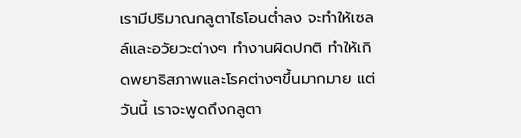เรามีปริมาณกลูตาไธโอนต่ำลง จะทำให้เซลล์และอวัยวะต่างๆ ทำงานผิดปกติ ทำให้เกิดพยาธิสภาพและโรคต่างๆขึ้นมากมาย แต่วันนี้ เราจะพูดถึงกลูตา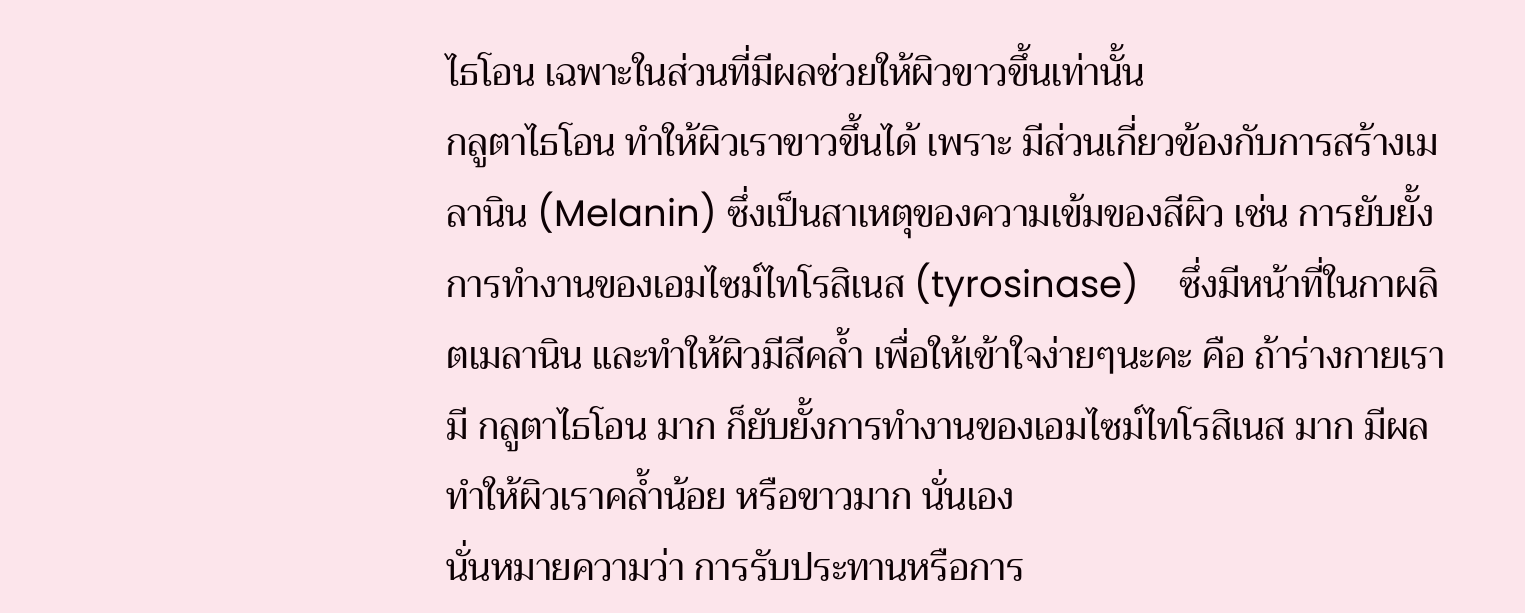ไธโอน เฉพาะในส่วนที่มีผลช่วยให้ผิวขาวขึ้นเท่านั้น
กลูตาไธโอน ทำให้ผิวเราขาวขึ้นได้ เพราะ มีส่วนเกี่ยวข้องกับการสร้างเมลานิน (Melanin) ซึ่งเป็นสาเหตุของความเข้มของสีผิว เช่น การยับยั้งการทำงานของเอมไซม์ไทโรสิเนส (tyrosinase)    ซึ่งมีหน้าที่ในกาผลิตเมลานิน และทำให้ผิวมีสีคล้ำ เพื่อให้เข้าใจง่ายๆนะคะ คือ ถ้าร่างกายเรามี กลูตาไธโอน มาก ก็ยับยั้งการทำงานของเอมไซม์ไทโรสิเนส มาก มีผลทำให้ผิวเราคล้ำน้อย หรือขาวมาก นั่นเอง
นั่นหมายความว่า การรับประทานหรือการ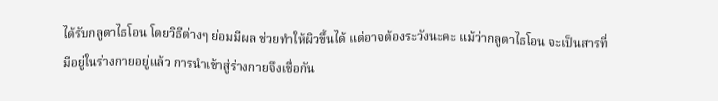ได้รับกลูตาไธโอน โดยวิธีต่างๆ ย่อมมีผล ช่วยทำให้ผิวขึ้นได้ แต่อาจต้องระวังนะคะ แม้ว่ากลูตาไธโอน จะเป็นสารที่มีอยู่ในร่างกายอยู่แล้ว การนำเข้าสู่ร่างกายจึงเชื่อกัน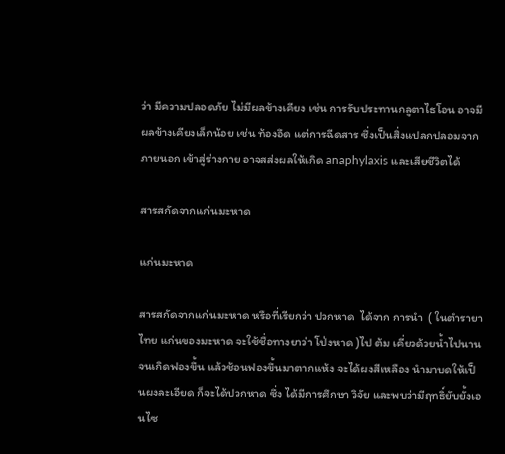ว่า มีความปลอดภัย ไม่มีผลข้างเคียง เช่น การรับประทานกลูตาไธโอน อาจมีผลข้างเคียงเล็กน้อย เช่น ท้องอึด แต่การฉีดสาร ซึ่งเป็นสิ่งแปลกปลอมจากภายนอก เข้าสู่ร่างกาย อาจสส่งผลให้เกิด anaphylaxis และเสียชีวิตได้

สารสกัดจากแก่นมะหาด

แก่นมะหาด

สารสกัดจากแก่นมะหาด หรือที่เรียกว่า ปวกหาด  ได้จาก การนำ  ( ในตำรายาไทย แก่นของมะหาด จะใช้ชื่อทางยาว่า โป่งหาด )ไป ต้ม เคี่ยวด้วยน้ำไปนานจนเกิดฟองขึ้น แล้วช้อนฟองขึ้นมาตากแห้ง จะได้ผงสีเหลือง นำมาบดให้เป็นผงละเอียด ก็จะได้ปวกหาด ซึ่ง ได้มีการศึกษา วิจัย และพบว่ามีฤทธิ์ยับยั้งเอนไซ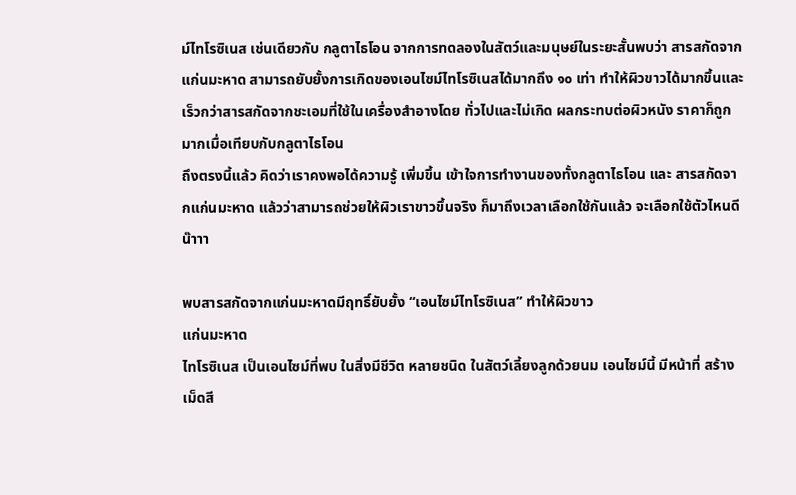ม์ไทโรซิเนส เช่นเดียวกับ กลูตาไธโอน จากการทดลองในสัตว์และมนุษย์ในระยะสั้นพบว่า สารสกัดจากแก่นมะหาด สามารถยับยั้งการเกิดของเอนไซม์ไทโรซิเนสได้มากถึง ๑๐ เท่า ทำให้ผิวขาวได้มากขึ้นและเร็วกว่าสารสกัดจากชะเอมที่ใช้ในเครื่องสำอางโดย ทั่วไปและไม่เกิด ผลกระทบต่อผิวหนัง ราคาก็ถูกมากเมื่อเทียบกับกลูตาไธโอน
ถึงตรงนี้แล้ว คิดว่าเราคงพอได้ความรู้ เพิ่มขึ้น เข้าใจการทำงานของทั้งกลูตาไธโอน และ สารสกัดจากแก่นมะหาด แล้วว่าสามารถช่วยให้ผิวเราขาวขึ้นจริง ก็มาถึงเวลาเลือกใช้กันแล้ว จะเลือกใช้ตัวไหนดีน๊าาา

พบสารสกัดจากแก่นมะหาดมีฤทธิ์ยับยั้ง “เอนไซม์ไทโรซิเนส” ทำให้ผิวขาว
แก่นมะหาด
ไทโรซิเนส เป็นเอนไซม์ที่พบ ในสิ่งมีชีวิต หลายชนิด ในสัตว์เลี้ยงลูกด้วยนม เอนไซม์นี้ มีหน้าที่ สร้างเม็ดสี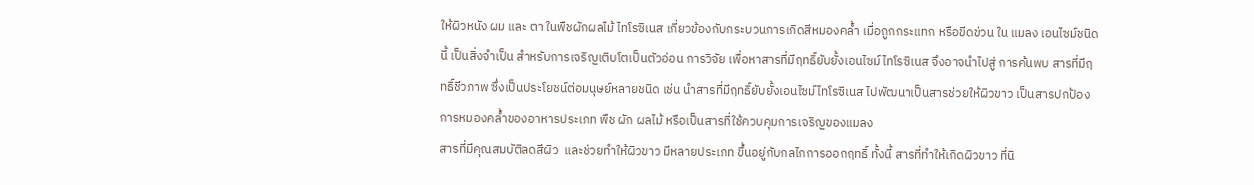ให้ผิวหนัง ผม และ ตา ในพืชผักผลไม้ ไทโรซิเนส เกี่ยวข้องกับกระบวนการเกิดสีหมองคล้ำ เมื่อถูกกระแทก หรือขีดข่วน ใน แมลง เอนไซม์ชนิดนี้ เป็นสิ่งจำเป็น สำหรับการเจริญเติบโตเป็นตัวอ่อน การวิจัย เพื่อหาสารที่มีฤทธิ์ยับยั้งเอนไซม์ไทโรซิเนส จึงอาจนำไปสู่ การค้นพบ สารที่มีฤทธิ์ชีวภาพ ซึ่งเป็นประโยชน์ต่อมนุษย์หลายชนิด เช่น นำสารที่มีฤทธิ์ยับยั้งเอนไซม์ไทโรซิเนส ไปพัฒนาเป็นสารช่วยให้ผิวขาว เป็นสารปกป้องการหมองคล้ำของอาหารประเภท พืช ผัก ผลไม้ หรือเป็นสารที่ใช้ควบคุมการเจริญของแมลง
สารที่มีคุณสมบัติลดสีผิว  และช่วยทำให้ผิวขาว มีหลายประเภท ขึ้นอยู่กับกลไกการออกฤทธิ์ ทั้งนี้ สารที่ทำให้เกิดผิวขาว ที่นิ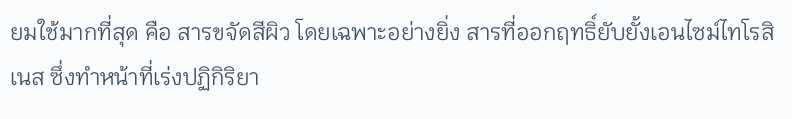ยมใช้มากที่สุด คือ สารขจัดสีผิว โดยเฉพาะอย่างยิ่ง สารที่ออกฤทธิ์ยับยั้งเอนไซม์ไทโรสิเนส ซึ่งทำหน้าที่เร่งปฏิกิริยา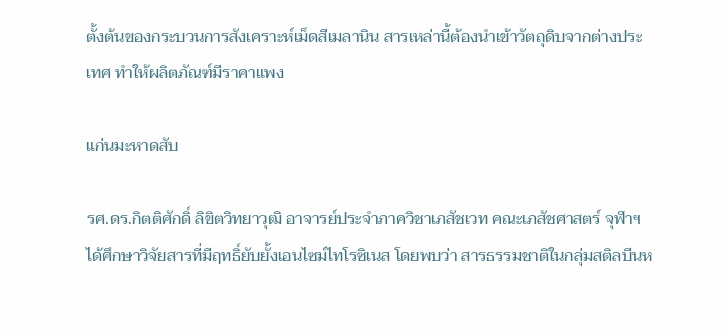ตั้งต้นของกระบวนการสังเคราะห์เม็ดสีเมลานิน สารเหล่านี้ต้องนำเข้าวัตถุดิบจากต่างประเทศ ทำให้ผลิตภัณฑ์มีราคาแพง

แก่นมะหาดสับ

รศ.ดร.กิตติศักดิ์ ลิขิตวิทยาวุฒิ อาจารย์ประจำภาควิชาเภสัชเวท คณะเภสัชศาสตร์ จุฬาฯ ได้ศึกษาวิจัยสารที่มีฤทธิ์ยับยั้งเอนไซม์ไทโรซิเนส โดยพบว่า สารธรรมชาติในกลุ่มสติลบีนห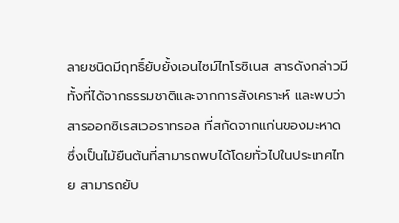ลายชนิดมีฤทธิ์ยับยั้งเอนไซม์ไทโรซิเนส สารดังกล่าวมีทั้งที่ได้จากธรรมชาติและจากการสังเคราะห์ และพบว่า สารออกซิเรสเวอราทรอล ที่สกัดจากแก่นของมะหาด ซึ่งเป็นไม้ยืนต้นที่สามารถพบได้โดยทั่วไปในประเทศไทย สามารถยับ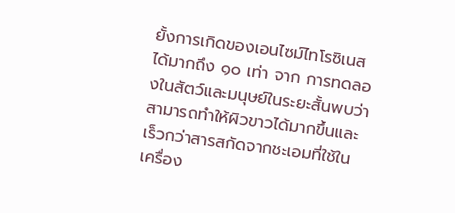ยั้งการเกิดของเอนไซม์ไทโรซิเนสได้มากถึง ๑๐ เท่า จาก การทดลองในสัตว์และมนุษย์ในระยะสั้นพบว่า สามารถทำให้ผิวขาวได้มากขึ้นและเร็วกว่าสารสกัดจากชะเอมที่ใช้ในเครื่อง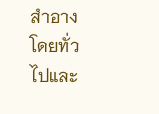สำอางโดยทั่วไปและ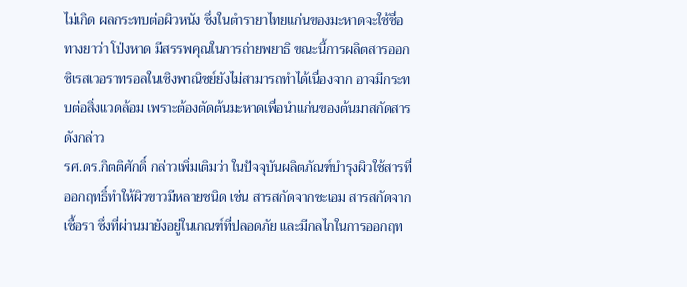ไม่เกิด ผลกระทบต่อผิวหนัง ซึ่งในตำรายาไทยแก่นของมะหาดจะใช้ชื่อทางยาว่า โป่งหาด มีสรรพคุณในการถ่ายพยาธิ ขณะนี้การผลิตสารออกซิเรสเวอราทรอลในเชิงพาณิชย์ยังไม่สามารถทำได้เนื่องจาก อาจมีกระทบต่อสิ่งแวดล้อม เพราะต้องตัดต้นมะหาดเพื่อนำแก่นของต้นมาสกัดสารดังกล่าว
รศ.ดร.กิตติศักดิ์ กล่าวเพิ่มเติมว่า ในปัจจุบันผลิตภัณฑ์บำรุงผิวใช้สารที่ออกฤทธิ์ทำให้ผิวขาวมีหลายชนิด เช่น สารสกัดจากชะเอม สารสกัดจากเชื้อรา ซึ่งที่ผ่านมายังอยู่ในเกณฑ์ที่ปลอดภัย และมีกลไกในการออกฤท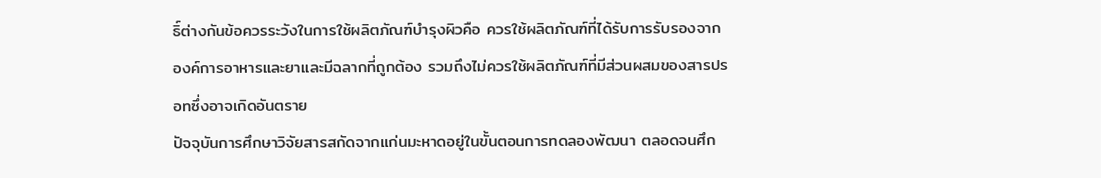ธิ์ต่างกันข้อควรระวังในการใช้ผลิตภัณฑ์บำรุงผิวคือ ควรใช้ผลิตภัณฑ์ที่ได้รับการรับรองจากองค์การอาหารและยาและมีฉลากที่ถูกต้อง รวมถึงไม่ควรใช้ผลิตภัณฑ์ที่มีส่วนผสมของสารปรอทซึ่งอาจเกิดอันตราย
ปัจจุบันการศึกษาวิจัยสารสกัดจากแก่นมะหาดอยู่ในขั้นตอนการทดลองพัฒนา ตลอดจนศึก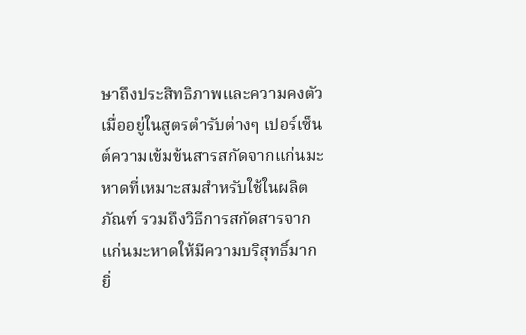ษาถึงประสิทธิภาพและความคงตัวเมื่ออยู่ในสูตรตำรับต่างๆ เปอร์เซ็นต์ความเข้มข้นสารสกัดจากแก่นมะหาดที่เหมาะสมสำหรับใช้ในผลิตภัณฑ์ รวมถึงวิธีการสกัดสารจากแก่นมะหาดให้มีความบริสุทธิ์มากยิ่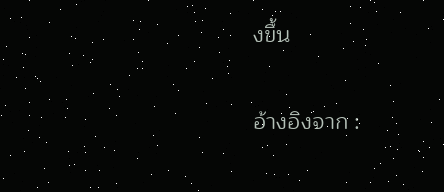งขึ้น

อ้างอิงจาก :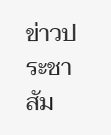ข่าวประชาสัม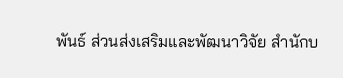พันธ์ ส่วนส่งเสริมและพัฒนาวิจัย สำนักบ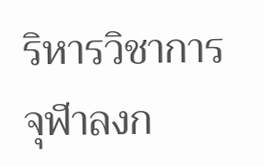ริหารวิชาการ จุฬาลงก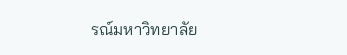รณ์มหาวิทยาลัย